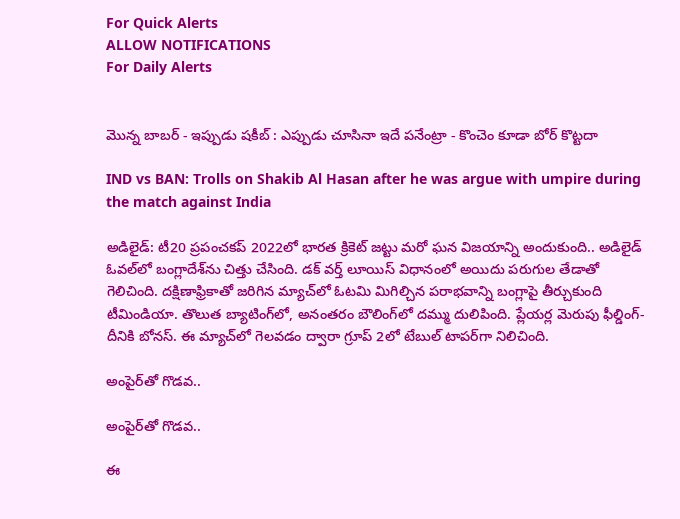For Quick Alerts
ALLOW NOTIFICATIONS
For Daily Alerts


మొన్న బాబర్ - ఇప్పుడు షకీబ్ : ఎప్పుడు చూసినా ఇదే పనేంట్రా - కొంచెం కూడా బోర్ కొట్టదా

IND vs BAN: Trolls on Shakib Al Hasan after he was argue with umpire during the match against India

అడిలైడ్: టీ20 ప్రపంచకప్ 2022లో భారత క్రికెట్ జట్టు మరో ఘన విజయాన్ని అందుకుంది.. అడిలైడ్‌ ఓవల్‌లో బంగ్లాదేశ్‌ను చిత్తు చేసింది. డక్ వర్త్ లూయిస్ విధానంలో అయిదు పరుగుల తేడాతో గెలిచింది. దక్షిణాఫ్రికాతో జరిగిన మ్యాచ్‌లో ఓటమి మిగిల్చిన పరాభవాన్ని బంగ్లాపై తీర్చుకుంది టీమిండియా. తొలుత బ్యాటింగ్‌లో, అనంతరం బౌలింగ్‌లో దమ్ము దులిపింది. ప్లేయర్ల మెరుపు ఫీల్డింగ్- దీనికి బోనస్. ఈ మ్యాచ్‌లో గెలవడం ద్వారా గ్రూప్ 2లో టేబుల్ టాపర్‌గా నిలిచింది.

అంపైర్‌తో గొడవ..

అంపైర్‌తో గొడవ..

ఈ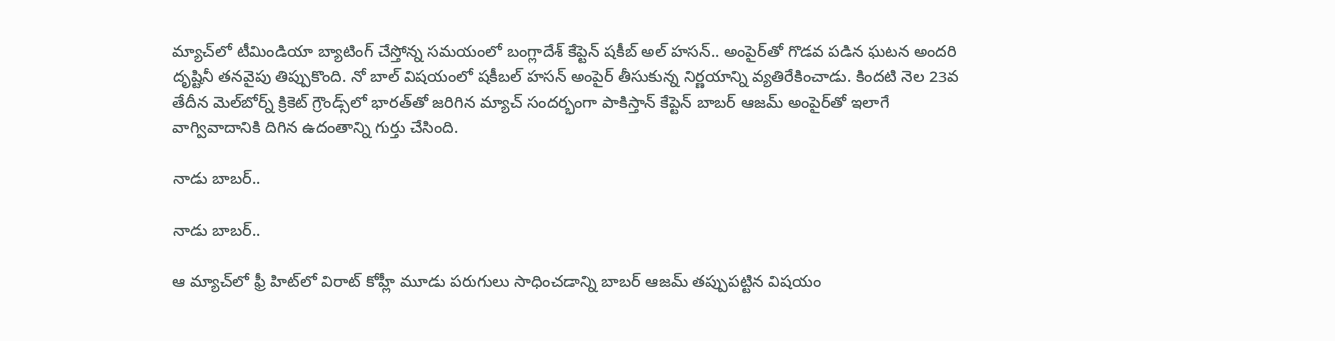మ్యాచ్‌లో టీమిండియా బ్యాటింగ్ చేస్తోన్న సమయంలో బంగ్లాదేశ్ కేప్టెన్ షకీబ్ అల్ హసన్.. అంపైర్‌తో గొడవ పడిన ఘటన అందరి దృష్టినీ తనవైపు తిప్పుకొంది. నో బాల్ విషయంలో షకీబల్ హసన్ అంపైర్‌ తీసుకున్న నిర్ణయాన్ని వ్యతిరేకించాడు. కిందటి నెల 23వ తేదీన మెల్‌బోర్న్‌ క్రికెట్ గ్రౌండ్స్‌లో భారత్‌తో జరిగిన మ్యాచ్ సందర్భంగా పాకిస్తాన్ కేప్టెన్ బాబర్ ఆజమ్ అంపైర్‌తో ఇలాగే వాగ్వివాదానికి దిగిన ఉదంతాన్ని గుర్తు చేసింది.

నాడు బాబర్..

నాడు బాబర్..

ఆ మ్యాచ్‌లో ఫ్రీ హిట్‌లో విరాట్ కోహ్లీ మూడు పరుగులు సాధించడాన్ని బాబర్ ఆజమ్ తప్పుపట్టిన విషయం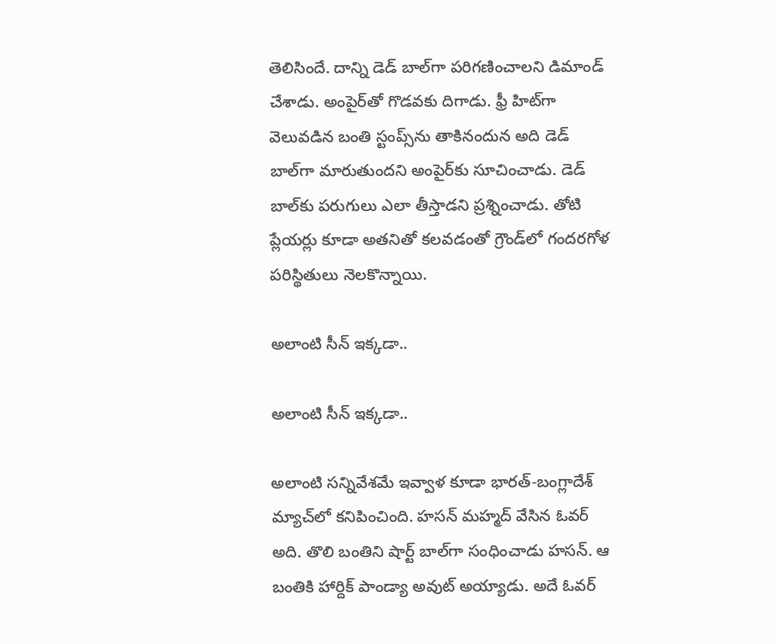తెలిసిందే. దాన్ని డెడ్ బాల్‌గా పరిగణించాలని డిమాండ్ చేశాడు. అంపైర్‌తో గొడవకు దిగాడు. ఫ్రీ హిట్‌గా వెలువడిన బంతి స్టంప్స్‌ను తాకినందున అది డెడ్ బాల్‌గా మారుతుందని అంపైర్‌కు సూచించాడు. డెడ్ బాల్‌కు పరుగులు ఎలా తీస్తాడని ప్రశ్నించాడు. తోటి ప్లేయర్లు కూడా అతనితో కలవడంతో గ్రౌండ్‌లో గందరగోళ పరిస్థితులు నెలకొన్నాయి.

అలాంటి సీన్ ఇక్కడా..

అలాంటి సీన్ ఇక్కడా..

అలాంటి సన్నివేశమే ఇవ్వాళ కూడా భారత్-బంగ్లాదేశ్ మ్యాచ్‌లో కనిపించింది. హసన్ మహ్మద్ వేసిన ఓవర్ అది. తొలి బంతిని షార్ట్ బాల్‌గా సంధించాడు హసన్. ఆ బంతికి హార్దిక్ పాండ్యా అవుట్ అయ్యాడు. అదే ఓవర్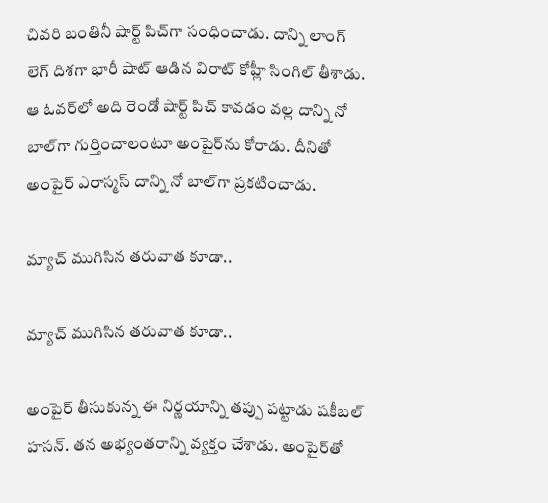చివరి బంతినీ షార్ట్‌ పిచ్‌గా సంధించాడు. దాన్ని లాంగ్ లెగ్ దిశగా భారీ షాట్ ఆడిన విరాట్ కోహ్లీ సింగిల్ తీశాడు. ఆ ఓవర్‌లో అది రెండో షార్ట్ పిచ్ కావడం వల్ల దాన్ని నో బాల్‌గా గుర్తించాలంటూ అంపైర్‌ను కోరాడు. దీనితో అంపైర్ ఎరాస్మస్ దాన్ని నో బాల్‌గా ప్రకటించాడు.

మ్యాచ్ ముగిసిన తరువాత కూడా..

మ్యాచ్ ముగిసిన తరువాత కూడా..

అంపైర్ తీసుకున్న ఈ నిర్ణయాన్ని తప్పు పట్టాడు షకీబల్ హసన్. తన అభ్యంతరాన్ని వ్యక్తం చేశాడు. అంపైర్‌తో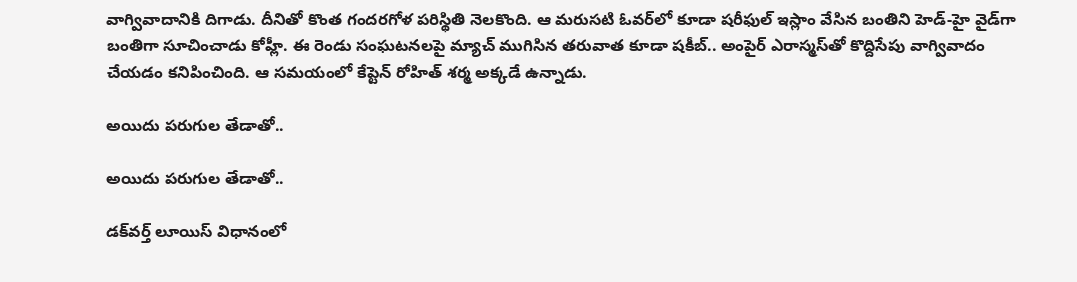వాగ్వివాదానికి దిగాడు. దీనితో కొంత గందరగోళ పరిస్థితి నెలకొంది. ఆ మరుసటి ఓవర్‌లో కూడా షరీఫుల్ ఇస్లాం వేసిన బంతిని హెడ్-హై వైడ్‌గా బంతిగా సూచించాడు కోహ్లీ. ఈ రెండు సంఘటనలపై మ్యాచ్ ముగిసిన తరువాత కూడా షకీబ్.. అంపైర్‌ ఎరాస్మస్‌తో కొద్దిసేపు వాగ్వివాదం చేయడం కనిపించింది. ఆ సమయంలో కేప్టెన్ రోహిత్ శర్మ అక్కడే ఉన్నాడు.

అయిదు పరుగుల తేడాతో..

అయిదు పరుగుల తేడాతో..

డక్‌వర్త్ లూయిస్ విధానంలో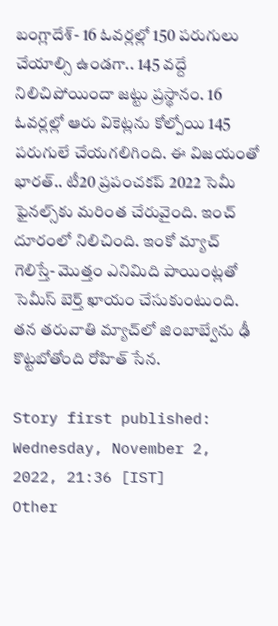బంగ్లాదేశ్- 16 ఓవర్లల్లో 150 పరుగులు చేయాల్సి ఉండగా.. 145 వద్దే నిలిచిపోయిందా జట్టు ప్రస్థానం. 16 ఓవర్లల్లో ఆరు వికెట్లను కోల్పోయి 145 పరుగులే చేయగలిగింది. ఈ విజయంతో భారత్.. టీ20 ప్రపంచకప్ 2022 సెమీ ఫైనల్స్‌కు మరింత చేరువైంది. ఇంచ్ దూరంలో నిలిచింది. ఇంకో మ్యాచ్ గెలిస్తే- మొత్తం ఎనిమిది పాయింట్లతో సెమీస్ బెర్త్ ఖాయం చేసుకుంటుంది. తన తరువాతి మ్యాచ్‌లో జింబాబ్వేను ఢీ కొట్టబోతోంది రోహిత్ సేన.

Story first published: Wednesday, November 2, 2022, 21:36 [IST]
Other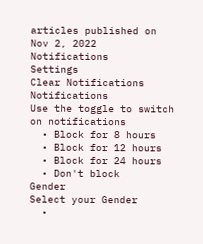articles published on Nov 2, 2022
Notifications
Settings
Clear Notifications
Notifications
Use the toggle to switch on notifications
  • Block for 8 hours
  • Block for 12 hours
  • Block for 24 hours
  • Don't block
Gender
Select your Gender
  •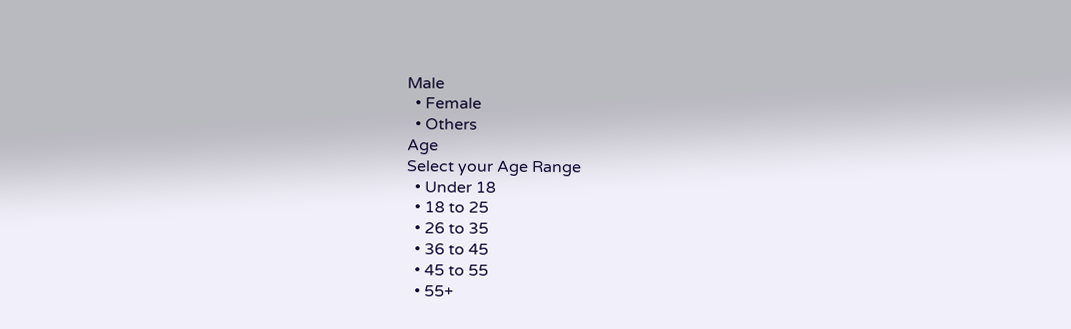Male
  • Female
  • Others
Age
Select your Age Range
  • Under 18
  • 18 to 25
  • 26 to 35
  • 36 to 45
  • 45 to 55
  • 55+